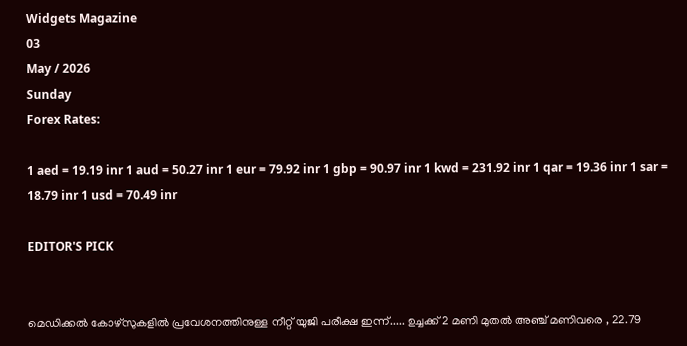Widgets Magazine
03
May / 2026
Sunday
Forex Rates:

1 aed = 19.19 inr 1 aud = 50.27 inr 1 eur = 79.92 inr 1 gbp = 90.97 inr 1 kwd = 231.92 inr 1 qar = 19.36 inr 1 sar = 18.79 inr 1 usd = 70.49 inr

EDITOR'S PICK


മെഡിക്കല്‍ കോഴ്‌സുകളില്‍ പ്രവേശനത്തിനുള്ള നീറ്റ് യുജി പരീക്ഷ ഇന്ന്..... ഉച്ചക്ക് 2 മണി മുതല്‍ അഞ്ച് മണിവരെ , 22.79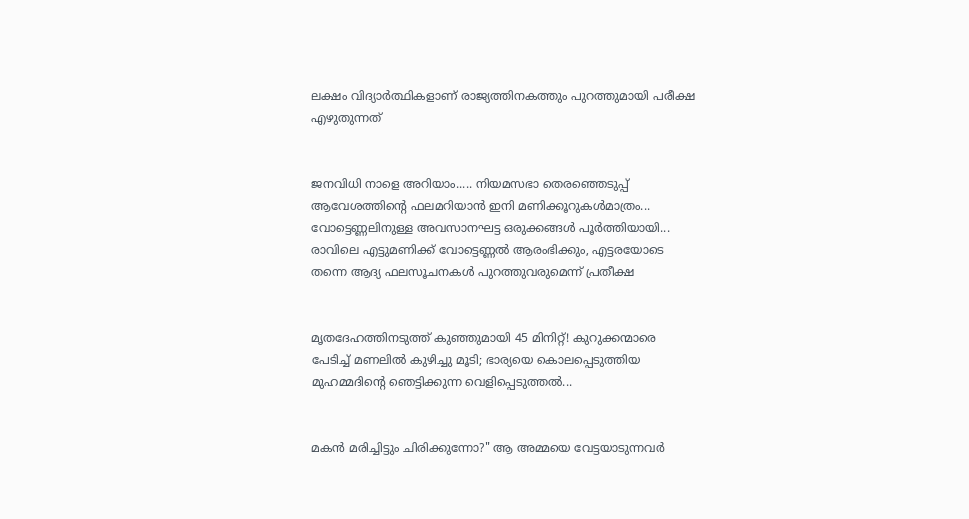ലക്ഷം വിദ്യാര്‍ത്ഥികളാണ് രാജ്യത്തിനകത്തും പുറത്തുമായി പരീക്ഷ എഴുതുന്നത്


ജനവിധി നാളെ അറിയാം..... നിയമസഭാ തെരഞ്ഞെടുപ്പ്‌ ആവേശത്തിന്റെ ഫലമറിയാൻ ഇനി മണിക്കൂറുകൾമാത്രം... വോട്ടെണ്ണലിനുള്ള അവസാനഘട്ട ഒരുക്കങ്ങൾ പൂർത്തിയായി... രാവിലെ എട്ടുമണിക്ക് വോട്ടെണ്ണൽ ആരംഭിക്കും, എട്ടരയോടെ തന്നെ ആദ്യ ഫലസൂചനകൾ പുറത്തുവരുമെന്ന് പ്രതീക്ഷ


മൃതദേഹത്തിനടുത്ത് കുഞ്ഞുമായി 45 മിനിറ്റ്! കുറുക്കന്മാരെ പേടിച്ച് മണലിൽ കുഴിച്ചു മൂടി; ഭാര്യയെ കൊലപ്പെടുത്തിയ മുഹമ്മദിന്റെ ഞെട്ടിക്കുന്ന വെളിപ്പെടുത്തൽ...


മകൻ മരിച്ചിട്ടും ചിരിക്കുന്നോ?" ആ അമ്മയെ വേട്ടയാടുന്നവർ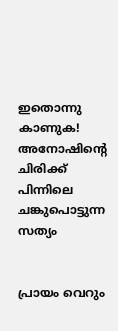ഇതൊന്നു കാണുക! അനോഷിന്റെ ചിരിക്ക് പിന്നിലെ ചങ്കുപൊട്ടുന്ന സത്യം


പ്രായം വെറും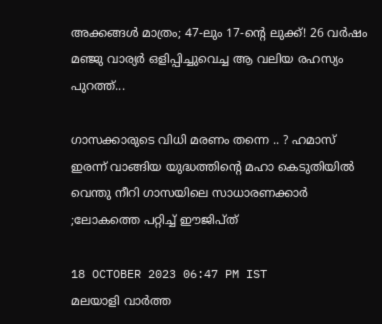അക്കങ്ങൾ മാത്രം; 47-ലും 17-ന്റെ ലുക്ക്! 26 വർഷം മഞ്ജു വാര്യർ ഒളിപ്പിച്ചുവെച്ച ആ വലിയ രഹസ്യം പുറത്ത്...

ഗാസക്കാരുടെ വിധി മരണം തന്നെ .. ? ഹമാസ് ഇരന്ന് വാങ്ങിയ യുദ്ധത്തിന്റെ മഹാ കെടുതിയിൽ വെന്തു നീറി ഗാസയിലെ സാധാരണക്കാർ ;ലോകത്തെ പറ്റിച്ച് ഈജിപ്ത്

18 OCTOBER 2023 06:47 PM IST
മലയാളി വാര്‍ത്ത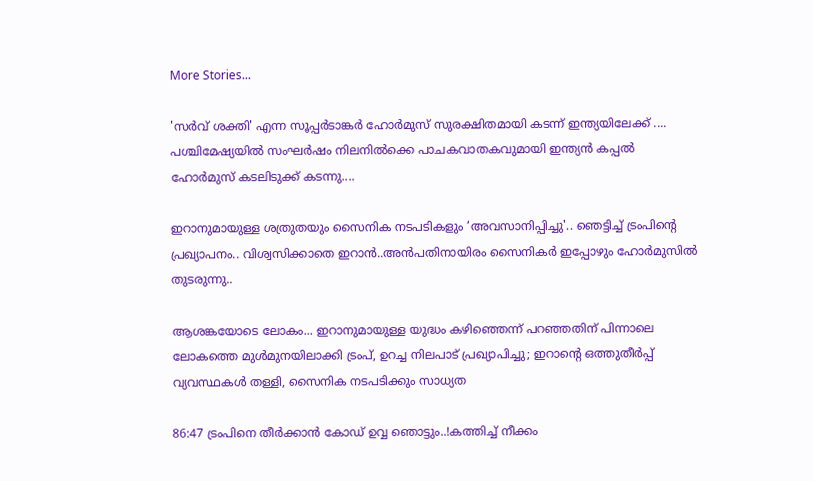More Stories...

'സർവ് ശക്തി' എന്ന സൂപ്പർടാങ്കർ ഹോർമുസ് സുരക്ഷിതമായി കടന്ന് ഇന്ത്യയിലേക്ക് .... പശ്ചിമേഷ്യയിൽ സംഘർഷം നിലനിൽക്കെ പാചകവാതകവുമായി ഇന്ത്യൻ കപ്പൽ ഹോർമുസ് കടലിടുക്ക് കടന്നു....

ഇറാനുമായുള്ള ശത്രുതയും സൈനിക നടപടികളും ‘അവസാനിപ്പിച്ചു'.. ഞെട്ടിച്ച് ട്രംപിന്‍റെ പ്രഖ്യാപനം.. വിശ്വസിക്കാതെ ഇറാൻ..അൻപതിനായിരം സൈനികർ ഇപ്പോഴും ഹോർമുസിൽ തുടരുന്നു..

ആശങ്കയോടെ ലോകം... ഇറാനുമായുള്ള യുദ്ധം കഴിഞ്ഞെന്ന് പറഞ്ഞതിന് പിന്നാലെ ലോകത്തെ മുൾമുനയിലാക്കി ട്രംപ്, ഉറച്ച നിലപാട് പ്രഖ്യാപിച്ചു; ഇറാന്‍റെ ഒത്തുതീർപ്പ് വ്യവസ്ഥകൾ തള്ളി, സൈനിക നടപടിക്കും സാധ്യത

86:47 ട്രംപിനെ തീർക്കാൻ കോഡ് ഉവ്വ ഞൊട്ടും..!കത്തിച്ച് നീക്കം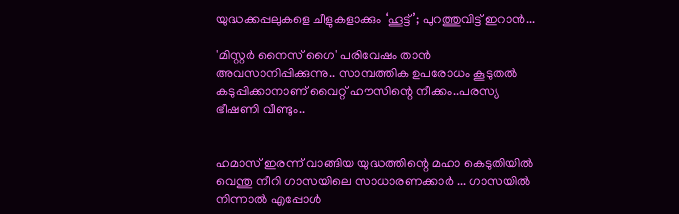യുദ്ധക്കപ്പലുകളെ ചീളുകളാക്കും ‘ഹൂട്ട്’; പുറത്തുവിട്ട് ഇറാന്‍...

'മിസ്റ്റര്‍ നൈസ് ഗൈ' പരിവേഷം താന്‍ അവസാനിപ്പിക്കുന്നു.. സാമ്പത്തിക ഉപരോധം കൂടുതല്‍ കടുപ്പിക്കാനാണ് വൈറ്റ് ഹൗസിന്റെ നീക്കം..പരസ്യ ഭീഷണി വീണ്ടും..


ഹമാസ് ഇരന്ന് വാങ്ങിയ യുദ്ധത്തിന്റെ മഹാ കെടുതിയിൽ വെന്തു നീറി ഗാസയിലെ സാധാരണക്കാർ ... ഗാസയിൽ നിന്നാൽ എപ്പോൾ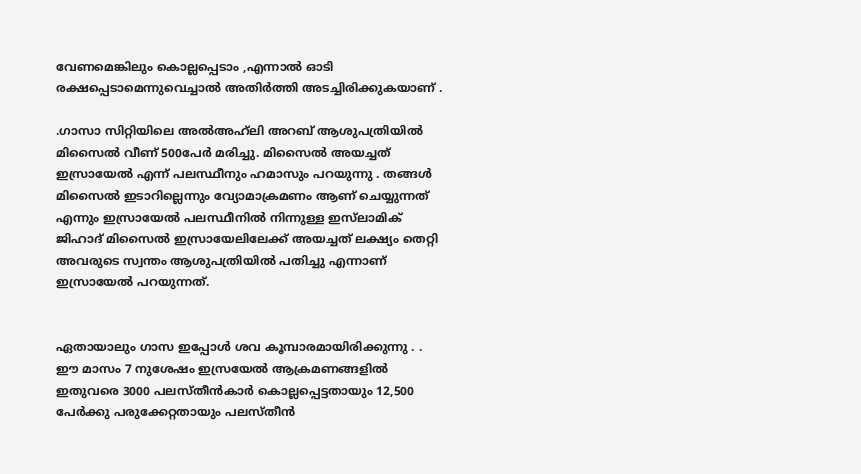വേണമെങ്കിലും കൊല്ലപ്പെടാം ,എന്നാൽ ഓടി രക്ഷപ്പെടാമെന്നുവെച്ചാൽ അതിർത്തി അടച്ചിരിക്കുകയാണ് .

.ഗാസാ സിറ്റിയിലെ അൽഅഹ്‌ലി അറബ് ആശുപത്രിയിൽ മിസൈൽ വീണ്‌ 500പേർ മരിച്ചു. മിസൈൽ അയച്ചത് ഇസ്രായേൽ എന്ന് പലസ്ഥീനും ഹമാസും പറയുന്നു . തങ്ങൾ മിസൈൽ ഇടാറില്ലെന്നും വ്യോമാക്രമണം ആണ്‌ ചെയ്യുന്നത് എന്നും ഇസ്രായേൽ പലസ്ഥീനിൽ നിന്നുള്ള ഇസ്‌ലാമിക് ജിഹാദ് മിസൈൽ ഇസ്രായേലിലേക്ക് അയച്ചത് ലക്ഷ്യം തെറ്റി അവരുടെ സ്വന്തം ആശുപത്രിയിൽ പതിച്ചു എന്നാണ്‌ ഇസ്രായേൽ പറയുന്നത്.


ഏതായാലും ഗാസ ഇപ്പോൾ ശവ കൂമ്പാരമായിരിക്കുന്നു . . ഈ മാസം 7 നുശേഷം ഇസ്രയേൽ ആക്രമണങ്ങളിൽ ഇതുവരെ 3000 പലസ്തീൻകാർ കൊല്ലപ്പെട്ടതായും 12,500 പേർക്കു പരുക്കേറ്റതായും പലസ്തീൻ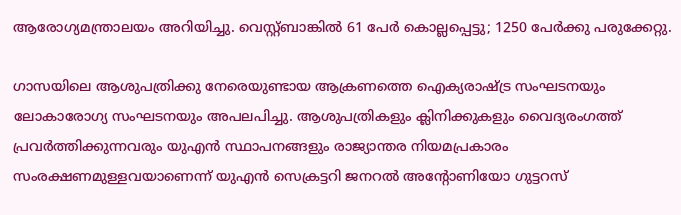ആരോഗ്യമന്ത്രാലയം അറിയിച്ചു. വെസ്റ്റ്ബാങ്കിൽ 61 പേർ കൊല്ലപ്പെട്ടു; 1250 പേർക്കു പരുക്കേറ്റു.

ഗാസയിലെ ആശുപത്രിക്കു നേരെയുണ്ടായ ആക്രണത്തെ ഐക്യരാഷ്ട്ര സംഘടനയും ലോകാരോഗ്യ സംഘടനയും അപലപിച്ചു. ആശുപത്രികളും ക്ലിനിക്കുകളും വൈദ്യരംഗത്ത് പ്രവർത്തിക്കുന്നവരും യുഎൻ സ്ഥാപനങ്ങളും രാജ്യാന്തര നിയമപ്രകാരം സംരക്ഷണമുള്ളവയാണെന്ന് യുഎൻ സെക്രട്ടറി ജനറൽ അന്റോണിയോ ഗുട്ടറസ്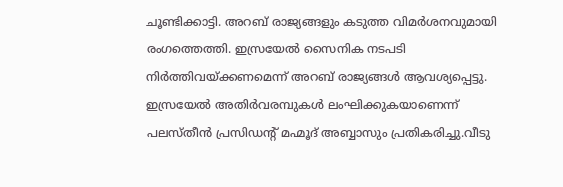ചൂണ്ടിക്കാട്ടി. അറബ് രാജ്യങ്ങളും കടുത്ത വിമർശനവുമായി രംഗത്തെത്തി. ഇസ്രയേൽ സൈനിക നടപടി നിർത്തിവയ്ക്കണമെന്ന് അറബ് രാജ്യങ്ങൾ ആവശ്യപ്പെട്ടു. ഇസ്രയേൽ അതിർവരമ്പുകൾ ലംഘിക്കുകയാണെന്ന് പലസ്തീൻ പ്രസിഡന്റ് മഹ്മൂദ് അബ്ബാസും പ്രതികരിച്ചു.വീടു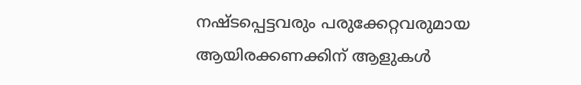നഷ്ടപ്പെട്ടവരും പരുക്കേറ്റവരുമായ ആയിരക്കണക്കിന് ആളുകൾ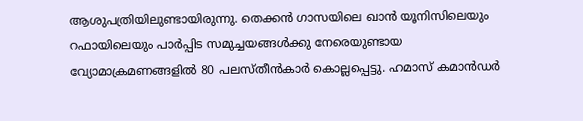ആശുപത്രിയിലുണ്ടായിരുന്നു. തെക്കൻ ഗാസയിലെ ഖാൻ യൂനിസിലെയും റഫായിലെയും പാർപ്പിട സമുച്ചയങ്ങൾക്കു നേരെയുണ്ടായ വ്യോമാക്രമണങ്ങളിൽ 80 പലസ്തീൻകാർ കൊല്ലപ്പെട്ടു. ഹമാസ് കമാൻഡർ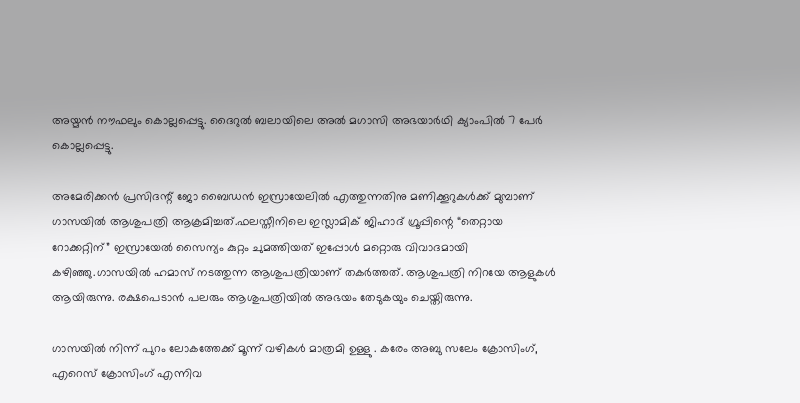അയ്മൻ നൗഫലും കൊല്ലപ്പെട്ടു. ദൈറുൽ ബലായിലെ അൽ മഗാസി അഭയാർഥി ക്യാംപിൽ 7 പേർ കൊല്ലപ്പെട്ടു.

അമേരിക്കൻ പ്രസിദന്റ് ജോ ബൈഡൻ ഇസ്രായേലിൽ എത്തുന്നതിനു മണിക്കൂറുകൾക്ക് മുമ്പാണ്‌ ഗാസയിൽ ആശുപത്രി ആക്രമിച്ചത്.ഫലസ്തീനിലെ ഇസ്ലാമിക് ജിഹാദ് ഗ്രൂപ്പിന്റെ “തെറ്റായ റോക്കറ്റിന്” ഇസ്രായേൽ സൈന്യം കുറ്റം ചുമത്തിയത് ഇപ്പോൾ മറ്റൊരു വിവാദമായി കഴിഞ്ഞു.ഗാസയിൽ ഹമാസ് നടത്തുന്ന ആശുപത്രിയാണ്‌ തകർത്തത്. ആശുപത്രി നിറയേ ആളുകൾ ആയിരുന്നു. രക്ഷപെടാൻ പലരും ആശുപത്രിയിൽ അഭയം തേടുകയും ചെയ്തിരുന്നു.

ഗാസയില്‍ നിന്ന് പുറം ലോകത്തേക്ക് മൂന്ന് വഴികള്‍ മാത്രമി ഉള്ളു . കരേം അബു സലേം ക്രോസിംഗ്, എറെസ് ക്രോസിംഗ് എന്നിവ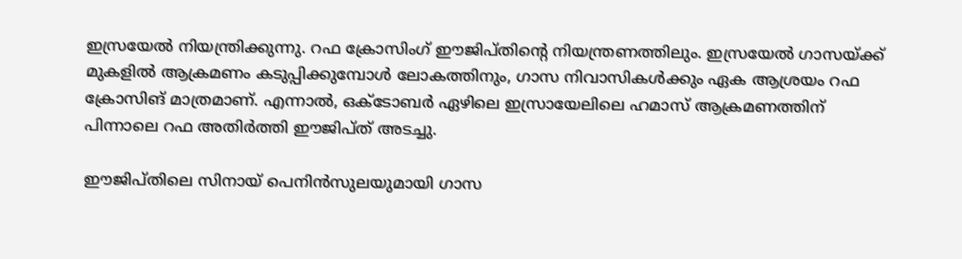ഇസ്രയേല്‍ നിയന്ത്രിക്കുന്നു. റഫ ക്രോസിംഗ് ഈജിപ്തിന്റെ നിയന്ത്രണത്തിലും. ഇസ്രയേല്‍ ഗാസയ്ക്ക് മുകളില്‍ ആക്രമണം കടുപ്പിക്കുമ്പോള്‍ ലോകത്തിനും, ഗാസ നിവാസികള്‍ക്കും ഏക ആശ്രയം റഫ ക്രോസിങ് മാത്രമാണ്. എന്നാല്‍, ഒക്‌ടോബർ ഏഴിലെ ഇസ്രായേലിലെ ഹമാസ് ആക്രമണത്തിന് പിന്നാലെ റഫ അതിർത്തി ഈജിപ്ത് അടച്ചു.

ഈജിപ്തിലെ സിനായ് പെനിൻസുലയുമായി ഗാസ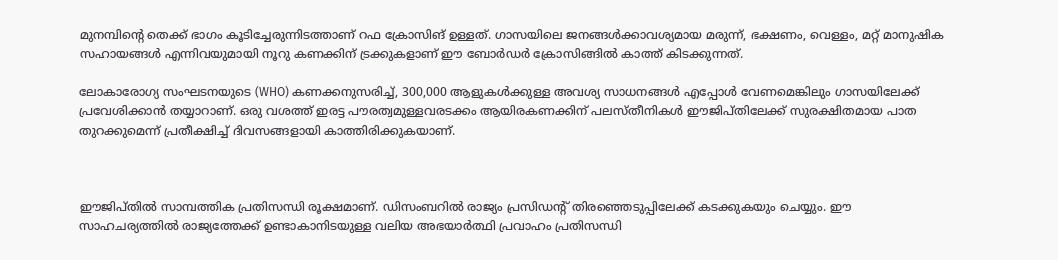മുനമ്പിന്റെ തെക്ക് ഭാഗം കൂടിച്ചേരുന്നിടത്താണ് റഫ ക്രോസിങ്‌ ഉള്ളത്. ഗാസയിലെ ജനങ്ങൾക്കാവശ്യമായ മരുന്ന്, ഭക്ഷണം, വെള്ളം, മറ്റ് മാനുഷിക സഹായങ്ങൾ എന്നിവയുമായി നൂറു കണക്കിന് ട്രക്കുകളാണ് ഈ ബോർഡർ ക്രോസിങ്ങിൽ കാത്ത് കിടക്കുന്നത്.

ലോകാരോഗ്യ സംഘടനയുടെ (WHO) കണക്കനുസരിച്ച്, 300,000 ആളുകൾക്കുള്ള അവശ്യ സാധനങ്ങൾ എപ്പോൾ വേണമെങ്കിലും ഗാസയിലേക്ക് പ്രവേശിക്കാൻ തയ്യാറാണ്. ഒരു വശത്ത് ഇരട്ട പൗരത്വമുള്ളവരടക്കം ആയിരകണക്കിന് പലസ്തീനികൾ ഈജിപ്തിലേക്ക് സുരക്ഷിതമായ പാത തുറക്കുമെന്ന് പ്രതീക്ഷിച്ച് ദിവസങ്ങളായി കാത്തിരിക്കുകയാണ്.



ഈജിപ്തിൽ സാമ്പത്തിക പ്രതിസന്ധി രൂക്ഷമാണ്. ഡിസംബറില്‍ രാജ്യം പ്രസിഡന്റ് തിരഞ്ഞെടുപ്പിലേക്ക് കടക്കുകയും ചെയ്യും. ഈ സാഹചര്യത്തില്‍ രാജ്യത്തേക്ക് ഉണ്ടാകാനിടയുള്ള വലിയ അഭയാര്‍ത്ഥി പ്രവാഹം പ്രതിസന്ധി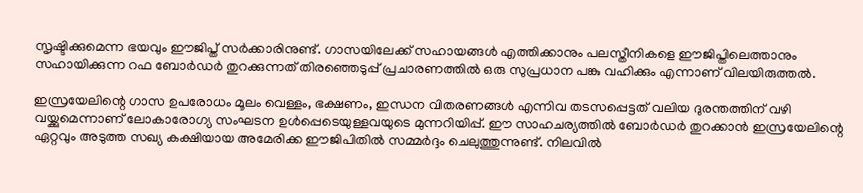സൃഷ്ടിക്കുമെന്ന ഭയവും ഈജിപ്ത് സര്‍ക്കാരിനുണ്ട്. ഗാസയിലേക്ക് സഹായങ്ങൾ എത്തിക്കാനും പലസ്തീനികളെ ഈജിപ്തിലെത്താനും സഹായിക്കുന്ന റഫ ബോർഡർ തുറക്കുന്നത് തിരഞ്ഞെടുപ്പ് പ്രചാരണത്തിൽ ഒരു സുപ്രധാന പങ്കു വഹിക്കും എന്നാണ് വിലയിരുത്തൽ.

ഇസ്രയേലിന്റെ ഗാസ ഉപരോധം മൂലം വെള്ളം, ഭക്ഷണം, ഇന്ധന വിതരണങ്ങൾ എന്നിവ തടസപ്പെട്ടത് വലിയ ദുരന്തത്തിന് വഴി വയ്ക്കുമെന്നാണ് ലോകാരോഗ്യ സംഘടന ഉള്‍പ്പെടെയുള്ളവയുടെ മുന്നറിയിപ്പ്. ഈ സാഹചര്യത്തില്‍ ബോർഡർ തുറക്കാൻ ഇസ്രയേലിന്റെ ഏറ്റവും അടുത്ത സഖ്യ കക്ഷിയായ അമേരിക്ക ഈജിപിതിൽ സമ്മർദ്ദം ചെലുത്തുന്നുണ്ട്. നിലവിൽ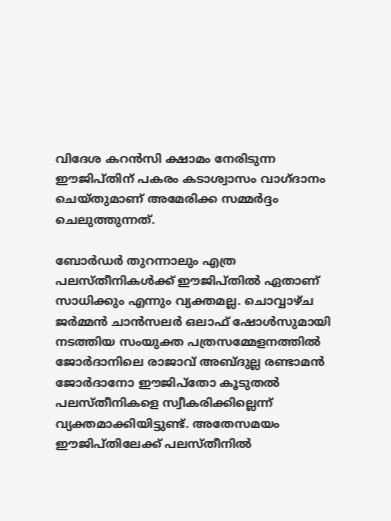വിദേശ കറൻസി ക്ഷാമം നേരിടുന്ന ഈജിപ്തിന് പകരം കടാശ്വാസം വാഗ്ദാനം ചെയ്തുമാണ് അമേരിക്ക സമ്മർദ്ദം ചെലുത്തുന്നത്.

ബോർഡർ തുറന്നാലും എത്ര പലസ്തീനികൾക്ക് ഈജിപ്തിൽ ഏതാണ് സാധിക്കും എന്നും വ്യക്തമല്ല. ചൊവ്വാഴ്ച ജർമ്മൻ ചാൻസലർ ഒലാഫ് ഷോൾസുമായി നടത്തിയ സംയുക്ത പത്രസമ്മേളനത്തിൽ ജോർദാനിലെ രാജാവ് അബ്ദുല്ല രണ്ടാമൻ ജോർദാനോ ഈജിപ്തോ കൂടുതൽ പലസ്തീനികളെ സ്വീകരിക്കില്ലെന്ന് വ്യക്തമാക്കിയിട്ടുണ്ട്. അതേസമയം ഈജിപ്തിലേക്ക് പലസ്തീനിൽ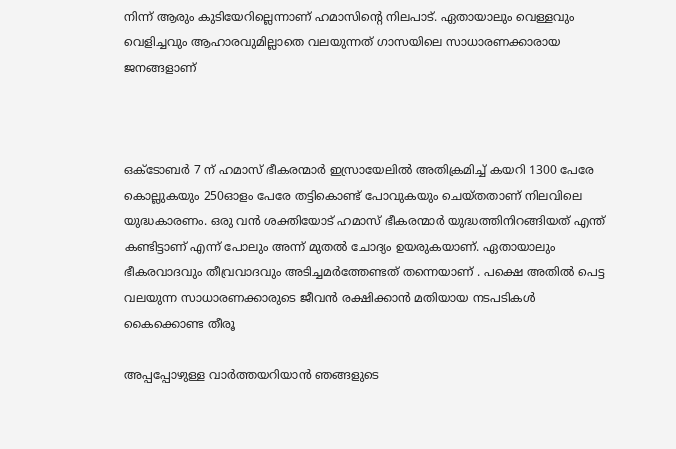നിന്ന് ആരും കുടിയേറില്ലെന്നാണ് ഹമാസിന്റെ നിലപാട്. ഏതായാലും വെള്ളവും വെളിച്ചവും ആഹാരവുമില്ലാതെ വലയുന്നത് ഗാസയിലെ സാധാരണക്കാരായ ജനങ്ങളാണ്



ഒക്‌ടോബർ 7 ന് ഹമാസ് ഭീകരന്മാർ ഇസ്രായേലിൽ അതിക്രമിച്ച് കയറി 1300 പേരേ കൊല്ലുകയും 250ഓളം പേരേ തട്ടികൊണ്ട് പോവുകയും ചെയ്തതാണ്‌ നിലവിലെ യുദ്ധകാരണം. ഒരു വൻ ശക്തിയോട് ഹമാസ് ഭീകരന്മാർ യുദ്ധത്തിനിറങ്ങിയത് എന്ത് കണ്ടിട്ടാണ്‌ എന്ന് പോലും അന്ന് മുതൽ ചോദ്യം ഉയരുകയാണ്‌. ഏതായാലും ഭീകരവാദവും തീവ്രവാദവും അടിച്ചമർത്തേണ്ടത് തന്നെയാണ് . പക്ഷെ അതിൽ പെട്ട വലയുന്ന സാധാരണക്കാരുടെ ജീവൻ രക്ഷിക്കാൻ മതിയായ നടപടികൾ കൈക്കൊണ്ട തീരൂ

അപ്പപ്പോഴുള്ള വാര്‍ത്തയറിയാന്‍ ഞങ്ങളുടെ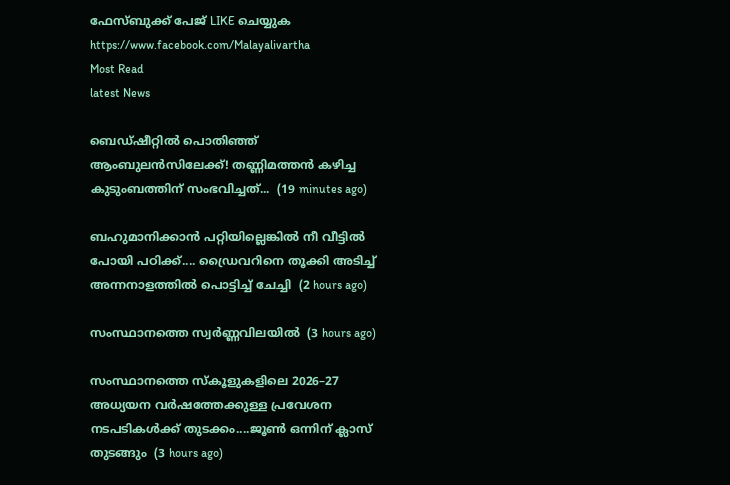ഫേസ്‌ബുക്ക്‌ പേജ് LIKE ചെയ്യുക
https://www.facebook.com/Malayalivartha
Most Read
latest News

ബെഡ്ഷീറ്റിൽ പൊതിഞ്ഞ് ആംബുലൻസിലേക്ക്! തണ്ണിമത്തൻ കഴിച്ച കുടുംബത്തിന് സംഭവിച്ചത്...  (19 minutes ago)

ബഹുമാനിക്കാൻ പറ്റിയില്ലെങ്കിൽ നീ വീട്ടിൽ പോയി പഠിക്ക്.... ഡ്രൈവറിനെ തൂക്കി അടിച്ച് അന്നനാളത്തിൽ പൊട്ടിച്ച് ചേച്ചി  (2 hours ago)

സംസ്ഥാനത്തെ സ്വർണ്ണവിലയിൽ  (3 hours ago)

സംസ്ഥാനത്തെ സ്‌കൂളുകളിലെ 2026–27 അധ്യയന വർഷത്തേക്കുള്ള പ്രവേശന നടപടികൾക്ക്‌ തുടക്കം....ജൂൺ ഒന്നിന് ക്ലാസ്‌ തുടങ്ങും  (3 hours ago)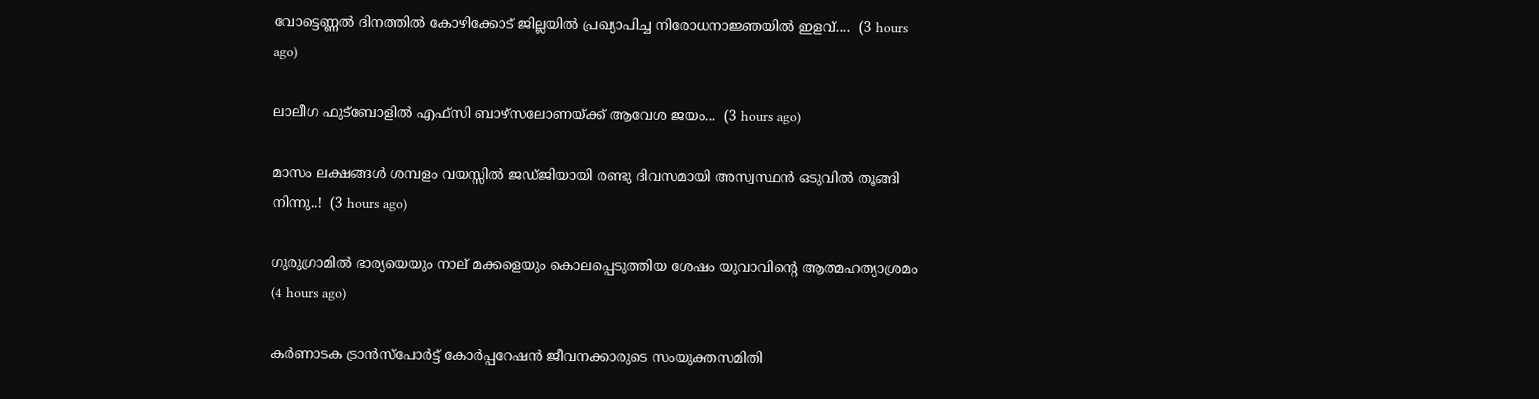വോട്ടെണ്ണൽ ദിനത്തിൽ കോഴിക്കോട് ജില്ലയിൽ പ്രഖ്യാപിച്ച നിരോധനാജ്ഞയിൽ ഇളവ്....  (3 hours ago)

ലാലീഗ ഫുട്ബോളിൽ എഫ്സി ബാഴ്സലോണയ്ക്ക് ആവേശ ജയം...  (3 hours ago)

മാസം ലക്ഷങ്ങൾ ശമ്പളം വയസ്സിൽ ജഡ്ജിയായി രണ്ടു ദിവസമായി അസ്വസ്ഥൻ ഒടുവിൽ തൂങ്ങി നിന്നു..!  (3 hours ago)

ഗുരുഗ്രാമിൽ ഭാര്യയെയും നാല് മക്കളെയും കൊലപ്പെടുത്തിയ ശേഷം യുവാവിന്റെ ആത്മഹത്യാശ്രമം  (4 hours ago)

കർണാടക ട്രാൻസ്പോർട്ട് കോർപ്പറേഷൻ ജീവനക്കാരുടെ സംയുക്തസമിതി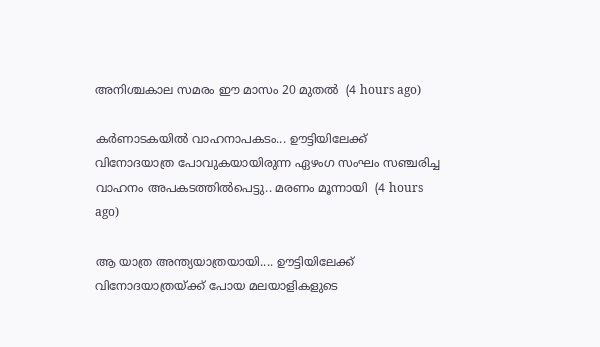അനിശ്ചകാല സമരം ഈ മാസം 20 മുതൽ  (4 hours ago)

കർണാടകയിൽ വാഹനാപകടം... ഊട്ടിയിലേക്ക് വിനോദയാത്ര പോവുകയായിരുന്ന ഏഴംഗ സംഘം സഞ്ചരിച്ച വാഹനം അപകടത്തിൽപെട്ടു.. മരണം മൂന്നായി  (4 hours ago)

ആ യാത്ര അന്ത്യയാത്രയായി.... ഊട്ടിയിലേക്ക് വിനോദയാത്രയ്ക്ക് പോയ മലയാളികളുടെ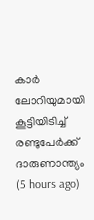കാർ ലോറിയുമായി കൂട്ടിയിടിച്ച് രണ്ടുപേർക്ക് ദാരുണാന്ത്യം  (5 hours ago)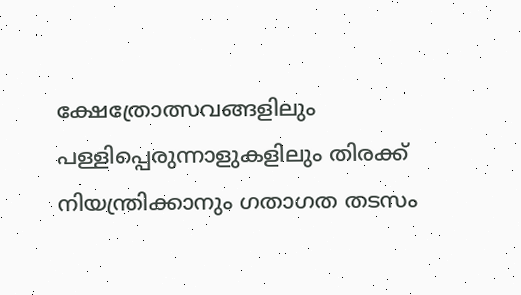ക്ഷേത്രോത്സവങ്ങളിലും പള്ളിപ്പെരുന്നാളുകളിലും തിരക്ക് നിയന്ത്രിക്കാനും ഗതാഗത തടസം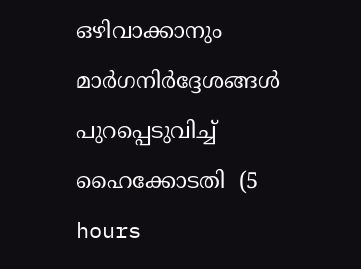ഒഴിവാക്കാനും മാർഗനിർദ്ദേശങ്ങൾ പുറപ്പെടുവിച്ച് ഹൈക്കോടതി  (5 hours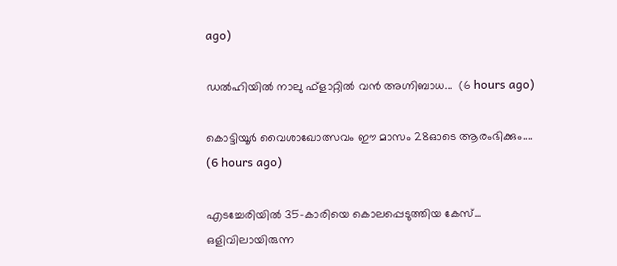ago)

ഡൽഹിയിൽ നാലു ഫ്ളാറ്റിൽ വൻ അഗ്നിബാധ...  (6 hours ago)

കൊട്ടിയൂർ വൈശാഖോത്സവം ഈ മാസം 28ഓടെ ആരംഭിക്കും....  (6 hours ago)

എടച്ചേരിയിൽ 35-കാരിയെ കൊലപ്പെടുത്തിയ കേസ്... ഒളിവിലായിരുന്ന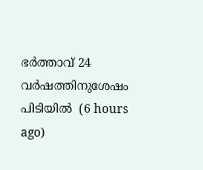ഭർത്താവ് 24 വർഷത്തിനുശേഷം പിടിയിൽ  (6 hours ago)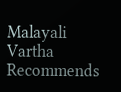Malayali Vartha Recommends